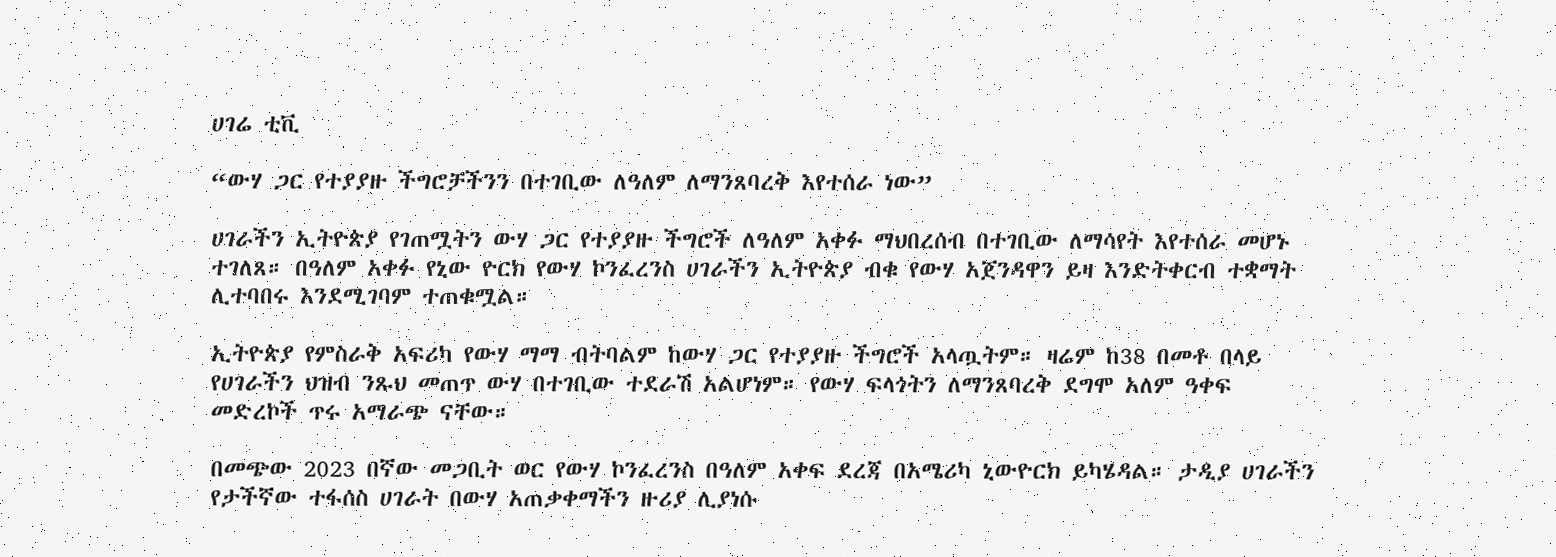ሀገሬ ቲቪ

“ውሃ ጋር የተያያዙ ችግሮቻችንን በተገቢው ለዓለም ለማንጸባረቅ እየተሰራ ነው”

ሀገራችን ኢትዮጵያ የገጠሟትን ውሃ ጋር የተያያዙ ችግሮች ለዓለም አቀፉ ማህበረሰብ በተገቢው ለማሳየት እየተሰራ መሆኑ ተገለጸ። በዓለም አቀፉ የኒው ዮርክ የውሃ ኮንፈረንስ ሀገራችን ኢትዮጵያ ብቁ የውሃ አጀንዳዋን ይዛ እንድትቀርብ ተቋማት ሊተባበሩ እንደሚገባም ተጠቁሟል።

ኢትዮጵያ የምስራቅ አፍሪካ የውሃ ማማ ብትባልም ከውሃ ጋር የተያያዙ ችግሮች አላጧትም። ዛሬም ከ38 በመቶ በላይ የሀገራችን ህዝብ ንጹህ መጠጥ ውሃ በተገቢው ተደራሽ አልሆነም። የውሃ ፍላጎትን ለማንጸባረቅ ደግሞ አለም ዓቀፍ መድረኮች ጥሩ አማራጭ ናቸው።

በመጭው 2023 በኛው መጋቢት ወር የውሃ ኮንፈረንስ በዓለም አቀፍ ደረጃ በአሜሪካ ኒውዮርክ ይካሄዳል። ታዲያ ሀገራችን የታችኛው ተፋሰስ ሀገራት በውሃ አጠቃቀማችን ዙሪያ ሊያነሱ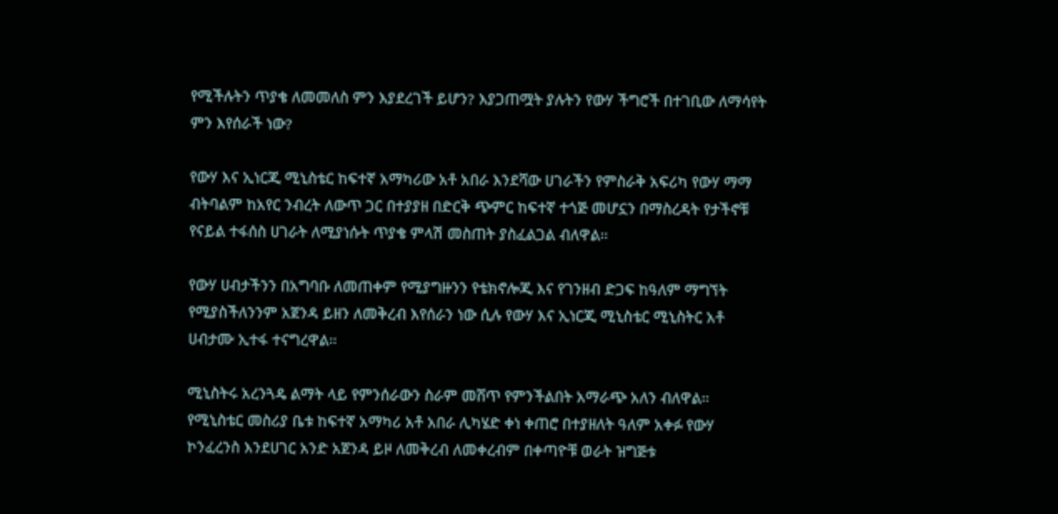የሚችሉትን ጥያቄ ለመመለስ ምን እያደረገች ይሆን? እያጋጠሟት ያሉትን የውሃ ችግሮች በተገቢው ለማሳየት ምን እየሰራች ነው?

የውሃ እና ኢነርጂ ሚኒስቴር ከፍተኛ አማካሪው አቶ አበራ እንደሻው ሀገራችን የምስራቅ አፍሪካ የውሃ ማማ ብትባልም ከአየር ንብረት ለውጥ ጋር በተያያዘ በድርቅ ጭምር ከፍተኛ ተጎጅ መሆኗን በማስረዳት የታችኖቹ የናይል ተፋሰስ ሀገራት ለሚያነሱት ጥያቄ ምላሽ መስጠት ያስፈልጋል ብለዋል።

የውሃ ሀብታችንን በአግባቡ ለመጠቀም የሚያግዙንን የቴክኖሎጂ እና የገንዘብ ድጋፍ ከዓለም ማግኘት የሚያስችለንንም አጀንዳ ይዘን ለመቅረብ እየሰራን ነው ሲሉ የውሃ እና ኢነርጂ ሚኒስቴር ሚኒስትር አቶ ሀብታሙ ኢተፋ ተናግረዋል።

ሚኒስትሩ አረንጓዴ ልማት ላይ የምንሰራውን ስራም መሸጥ የምንችልበት አማራጭ አለን ብለዋል። የሚኒስቴር መስሪያ ቤቱ ከፍተኛ አማካሪ አቶ አበራ ሊካሄድ ቀነ ቀጠሮ በተያዘለት ዓለም አቀፉ የውሃ ኮንፈረንስ እንደሀገር አንድ አጀንዳ ይዞ ለመቅረብ ለመቀረብም በቀጣዮቹ ወራት ዝግጅቱ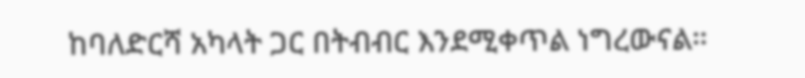ከባለድርሻ አካላት ጋር በትብብር እንደሚቀጥል ነግረውናል።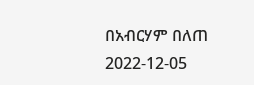በአብርሃም በለጠ
2022-12-05